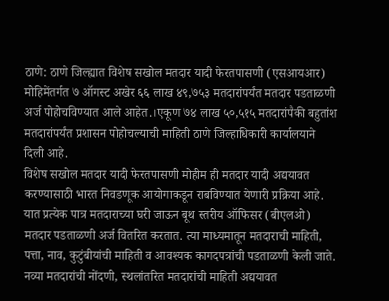ठाणे: ठाणे जिल्ह्यात विशेष सखोल मतदार यादी फेरतपासणी (एसआयआर) मोहिमेंतर्गत ७ ऑगस्ट अखेर ६६ लाख ४९,७५३ मतदारांपर्यंत मतदार पडताळणी अर्ज पोहोचविण्यात आले आहेत.।एकूण ७४ लाख ५०,५१५ मतदारांपैकी बहुतांश मतदारांपर्यंत प्रशासन पोहोचल्याची माहिती ठाणे जिल्हाधिकारी कार्यालयाने दिली आहे.
विशेष सखोल मतदार यादी फेरतपासणी मोहीम ही मतदार यादी अद्ययावत करण्यासाठी भारत निवडणूक आयोगाकडून राबविण्यात येणारी प्रक्रिया आहे. यात प्रत्येक पात्र मतदाराच्या घरी जाऊन बूथ स्तरीय ऑफिसर (बीएलओ) मतदार पडताळणी अर्ज वितरित करतात. त्या माध्यमातून मतदाराची माहिती, पत्ता, नाव, कुटुंबीयांची माहिती व आवश्यक कागदपत्रांची पडताळणी केली जाते.
नव्या मतदारांची नोंदणी, स्थलांतरित मतदारांची माहिती अद्ययावत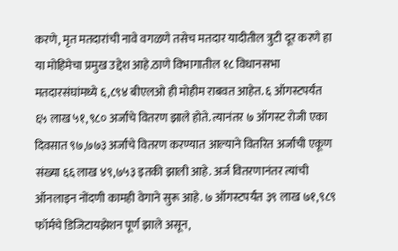करणे, मृत मतदारांची नावे वगळणे तसेच मतदार यादीतील त्रुटी दूर करणे हा या मोहिमेचा प्रमुख उद्देश आहे.ठाणे विभागातील १८ विधानसभा मतदारसंघांमध्ये ६,८९४ बीएलओ ही मोहीम राबवत आहेत. ६ ऑगस्टपर्यंत ६५ लाख ५१,९८० अर्जांचे वितरण झाले होते. त्यानंतर ७ ऑगस्ट रोजी एका दिवसात ९७,७७३ अर्जांचे वितरण करण्यात आल्याने वितरित अर्जांची एकूण संख्या ६६ लाख ४९,७५३ इतकी झाली आहे. अर्ज वितरणानंतर त्यांची ऑनलाइन नोंदणी कामही वेगाने सुरू आहे. ७ ऑगस्टपर्यंत ३९ लाख ७१,९८९ फॉर्मचे डिजिटायझेशन पूर्ण झाले असून,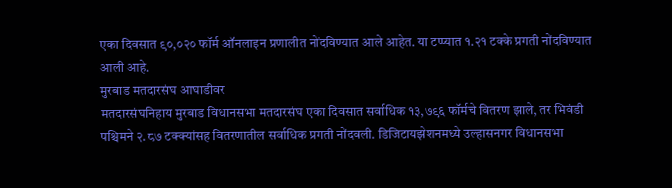एका दिवसात ९०,०२० फॉर्म ऑनलाइन प्रणालीत नोंदविण्यात आले आहेत. या टप्प्यात १.२१ टक्के प्रगती नोंदविण्यात आली आहे.
मुरबाड मतदारसंघ आघाडीवर
मतदारसंघनिहाय मुरबाड विधानसभा मतदारसंघ एका दिवसात सर्वाधिक १३,७९६ फॉर्मचे वितरण झाले, तर भिवंडी पश्चिमने २.८७ टक्क्यांसह वितरणातील सर्वाधिक प्रगती नोंदवली. डिजिटायझेशनमध्ये उल्हासनगर विधानसभा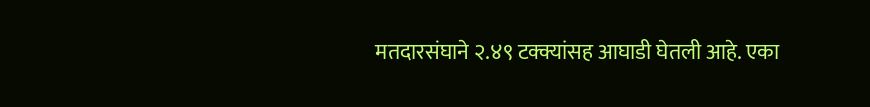मतदारसंघाने २.४९ टक्क्यांसह आघाडी घेतली आहे. एका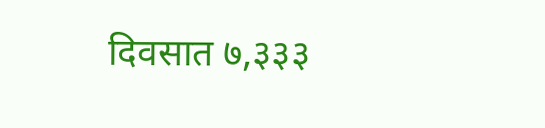दिवसात ७,३३३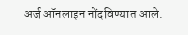अर्ज ऑनलाइन नोंदविण्यात आले.